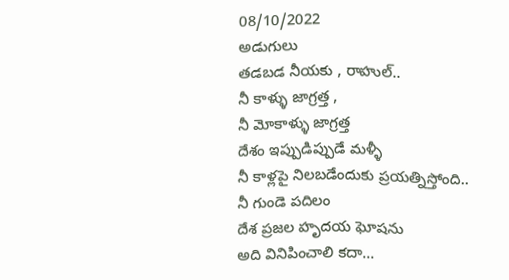08/10/2022
అడుగులు
తడబడ నీయకు , రాహుల్..
నీ కాళ్ళు జాగ్రత్త ,
నీ మోకాళ్ళు జాగ్రత్త
దేశం ఇప్పుడిప్పుడే మళ్ళీ
నీ కాళ్లపై నిలబడేందుకు ప్రయత్నిస్తోంది..
నీ గుండె పదిలం
దేశ ప్రజల హృదయ ఘోషను
అది వినిపించాలి కదా...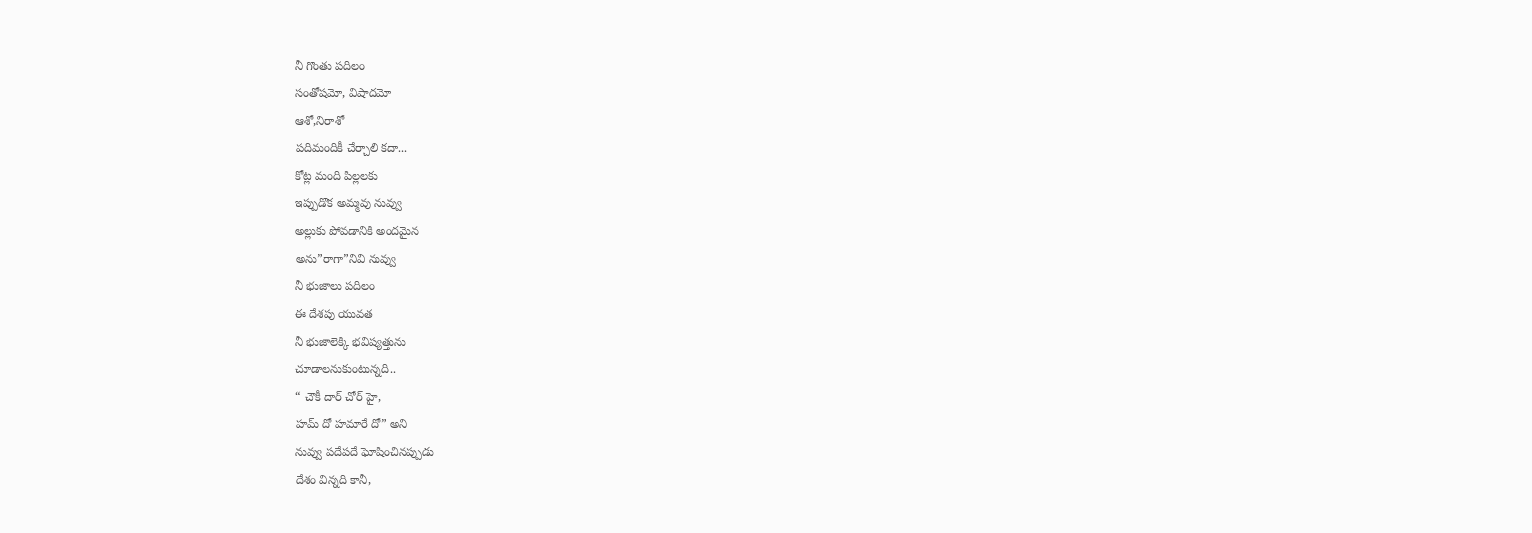నీ గొంతు పదిలం
సంతోషమో, విషాదమో
ఆశో,నిరాశో
పదిమందికీ చేర్చాలి కదా...
కోట్ల మంది పిల్లలకు
ఇప్పుడొక అమ్మవు నువ్వు
అల్లుకు పోవడానికి అందమైన
అను”రాగా”నివి నువ్వు
నీ భుజాలు పదిలం
ఈ దేశపు యువత
నీ భుజాలెక్కి భవిష్యత్తును
చూడాలనుకుంటున్నది..
“ చౌకీ దార్ చోర్ హై,
హమ్ దో హమారే దో” అని
నువ్వు పదేపదే ఘోషించినప్పుడు
దేశం విన్నది కానీ,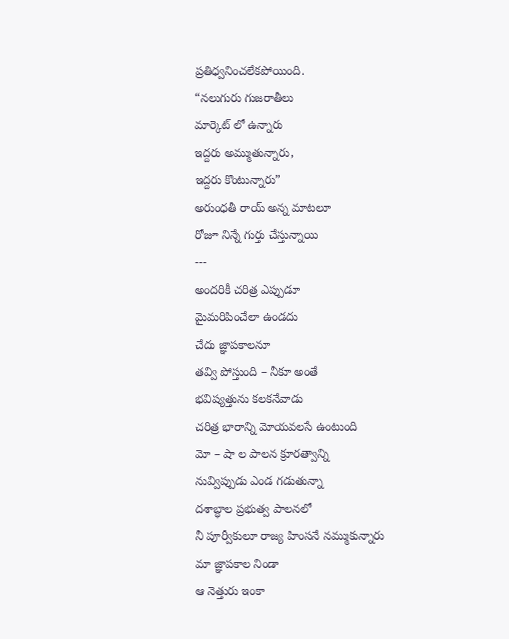ప్రతిధ్వనించలేకపోయింది.
“నలుగురు గుజరాతీలు
మార్కెట్ లో ఉన్నారు
ఇద్దరు అమ్ముతున్నారు,
ఇద్దరు కొంటున్నారు”
అరుంధతీ రాయ్ అన్న మాటలూ
రోజూ నిన్నే గుర్తు చేస్తున్నాయి
---
అందరికీ చరిత్ర ఎప్పుడూ
మైమరిపించేలా ఉండదు
చేదు జ్ఞాపకాలనూ
తవ్వి పోస్తుంది – నీకూ అంతే
భవిష్యత్తును కలకనేవాడు
చరిత్ర భారాన్ని మోయవలసే ఉంటుంది
మో – షా ల పాలన క్రూరత్వాన్ని
నువ్విప్పుడు ఎండ గడుతున్నా
దశాబ్ధాల ప్రభుత్వ పాలనలో
నీ పూర్వీకులూ రాజ్య హింసనే నమ్ముకున్నారు
మా జ్ఞాపకాల నిండా
ఆ నెత్తురు ఇంకా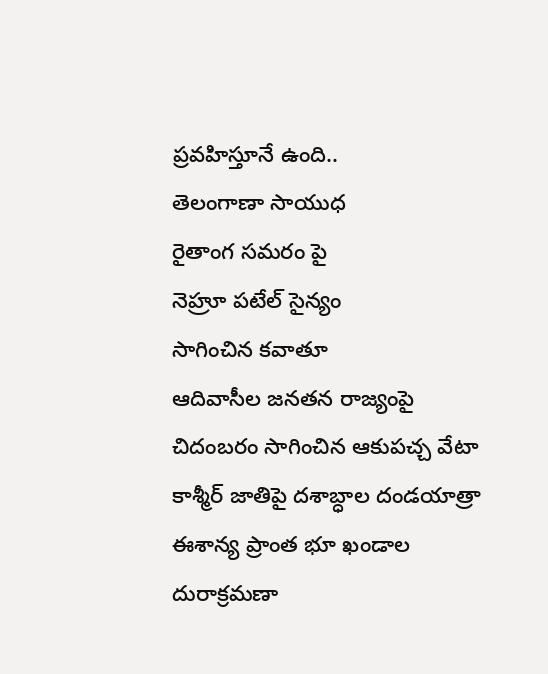ప్రవహిస్తూనే ఉంది..
తెలంగాణా సాయుధ
రైతాంగ సమరం పై
నెహ్రూ పటేల్ సైన్యం
సాగించిన కవాతూ
ఆదివాసీల జనతన రాజ్యంపై
చిదంబరం సాగించిన ఆకుపచ్చ వేటా
కాశ్మీర్ జాతిపై దశాబ్ధాల దండయాత్రా
ఈశాన్య ప్రాంత భూ ఖండాల దురాక్రమణా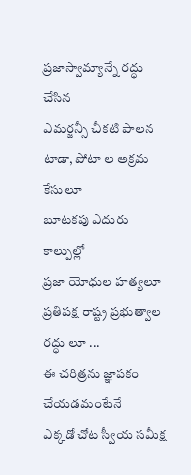ప్రజాస్వామ్యాన్నే రద్ధు చేసిన
ఎమర్జన్సీ చీకటి పాలన
టాడా, పోటా ల అక్రమ కేసులూ
బూటకపు ఎదురు కాల్పుల్లో
ప్రజా యోధుల హత్యలూ
ప్రతిపక్ష రాష్ట్ర ప్రభుత్వాల రద్ధు లూ ...
ఈ చరిత్రను జ్ఞాపకం చేయడమంటేనే
ఎక్కడో చోట స్వీయ సమీక్ష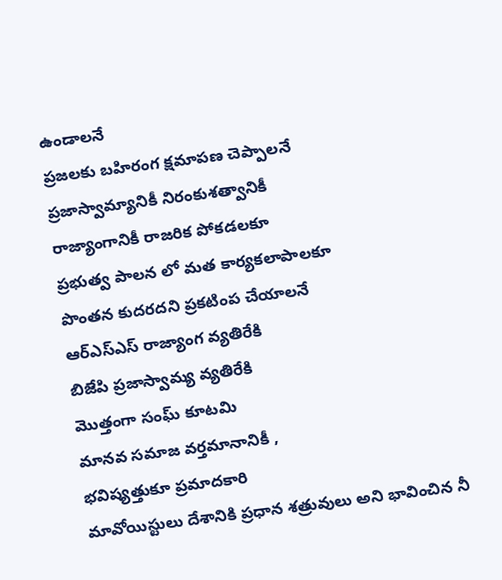ఉండాలనే
ప్రజలకు బహిరంగ క్షమాపణ చెప్పాలనే
ప్రజాస్వామ్యానికీ నిరంకుశత్వానికీ
రాజ్యాంగానికీ రాజరిక పోకడలకూ
ప్రభుత్వ పాలన లో మత కార్యకలాపాలకూ
పొంతన కుదరదని ప్రకటింప చేయాలనే
ఆర్ఎస్ఎస్ రాజ్యాంగ వ్యతిరేకి
బిజేపి ప్రజాస్వామ్య వ్యతిరేకి
మొత్తంగా సంఘ్ కూటమి
మానవ సమాజ వర్తమానానికీ ,
భవిష్యత్తుకూ ప్రమాదకారి
మావోయిస్టులు దేశానికి ప్రధాన శత్రువులు అని భావించిన నీ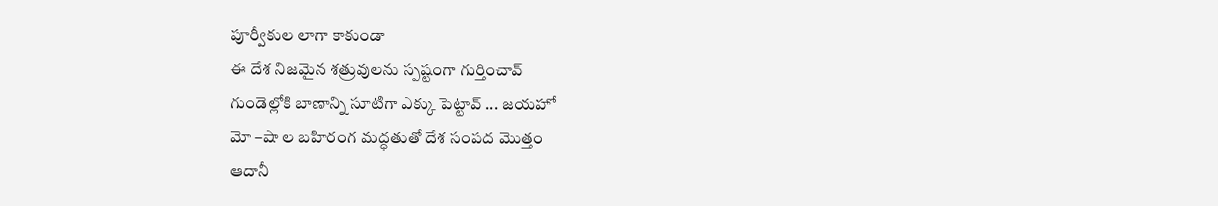పూర్వీకుల లాగా కాకుండా
ఈ దేశ నిజమైన శత్రువులను స్పష్టంగా గుర్తించావ్
గుండెల్లోకి బాణాన్ని సూటిగా ఎక్కు పెట్టావ్ ... జయహో
మో –షా ల బహిరంగ మద్ధతుతో దేశ సంపద మొత్తం
ఆదానీ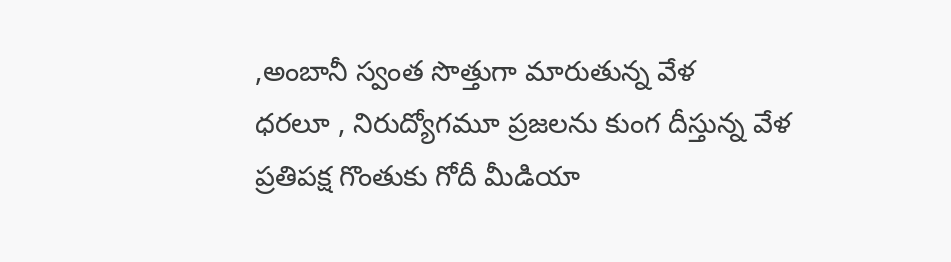,అంబానీ స్వంత సొత్తుగా మారుతున్న వేళ
ధరలూ , నిరుద్యోగమూ ప్రజలను కుంగ దీస్తున్న వేళ
ప్రతిపక్ష గొంతుకు గోదీ మీడియా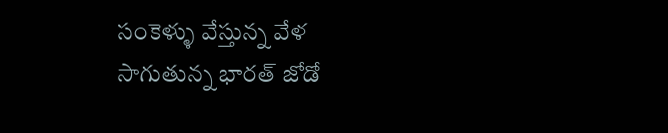సంకెళ్ళు వేస్తున్న వేళ
సాగుతున్న భారత్ జోడో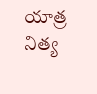యాత్ర నిత్య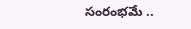సంరంభమే ..